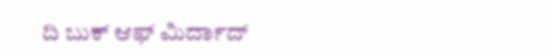ದಿ ಬುಕ್ ಆಫ್ ಮಿರ್ದಾದ್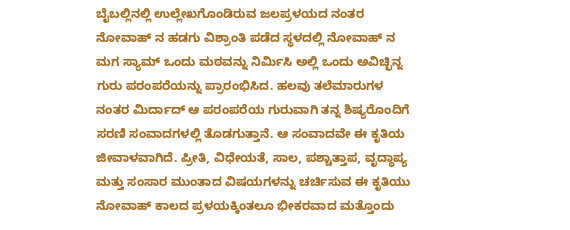ಬೈಬಲ್ಲಿನಲ್ಲಿ ಉಲ್ಲೇಖಗೊಂಡಿರುವ ಜಲಪ್ರಳಯದ ನಂತರ ನೋವಾಹ್ ನ ಹಡಗು ವಿಶ್ರಾಂತಿ ಪಡೆದ ಸ್ಥಳದಲ್ಲಿ ನೋವಾಹ್ ನ ಮಗ ಸ್ಯಾಮ್ ಒಂದು ಮಠವನ್ನು ನಿರ್ಮಿಸಿ ಅಲ್ಲಿ ಒಂದು ಅವಿಚ್ಛಿನ್ನ ಗುರು ಪರಂಪರೆಯನ್ನು ಪ್ರಾರಂಭಿಸಿದ. ಹಲವು ತಲೆಮಾರುಗಳ ನಂತರ ಮಿರ್ದಾದ್ ಆ ಪರಂಪರೆಯ ಗುರುವಾಗಿ ತನ್ನ ಶಿಷ್ಯರೊಂದಿಗೆ ಸರಣಿ ಸಂವಾದಗಳಲ್ಲಿ ತೊಡಗುತ್ತಾನೆ. ಆ ಸಂವಾದವೇ ಈ ಕೃತಿಯ ಜೀವಾಳವಾಗಿದೆ. ಪ್ರೀತಿ, ವಿಧೇಯತೆ, ಸಾಲ, ಪಶ್ಚಾತ್ತಾಪ, ವೃದ್ಧಾಪ್ಯ ಮತ್ತು ಸಂಸಾರ ಮುಂತಾದ ವಿಷಯಗಳನ್ನು ಚರ್ಚಿಸುವ ಈ ಕೃತಿಯು ನೋವಾಹ್ ಕಾಲದ ಪ್ರಳಯಕ್ಕಿಂತಲೂ ಭೀಕರವಾದ ಮತ್ತೊಂದು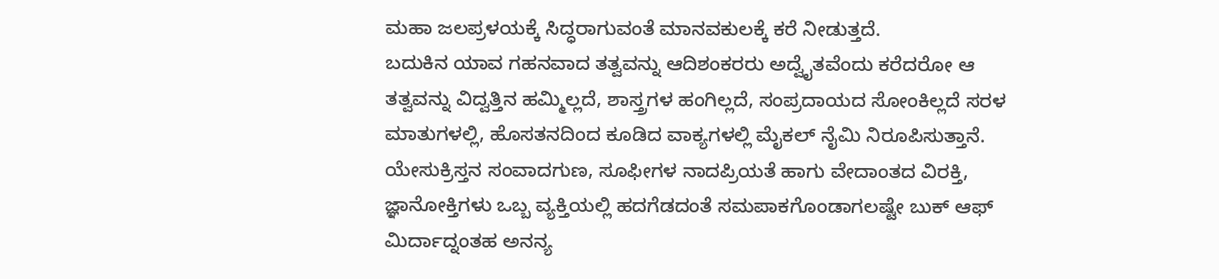ಮಹಾ ಜಲಪ್ರಳಯಕ್ಕೆ ಸಿದ್ಧರಾಗುವಂತೆ ಮಾನವಕುಲಕ್ಕೆ ಕರೆ ನೀಡುತ್ತದೆ.
ಬದುಕಿನ ಯಾವ ಗಹನವಾದ ತತ್ವವನ್ನು ಆದಿಶಂಕರರು ಅದ್ವೈತವೆಂದು ಕರೆದರೋ ಆ ತತ್ವವನ್ನು ವಿದ್ವತ್ತಿನ ಹಮ್ಮಿಲ್ಲದೆ, ಶಾಸ್ತ್ರಗಳ ಹಂಗಿಲ್ಲದೆ, ಸಂಪ್ರದಾಯದ ಸೋಂಕಿಲ್ಲದೆ ಸರಳ ಮಾತುಗಳಲ್ಲಿ, ಹೊಸತನದಿಂದ ಕೂಡಿದ ವಾಕ್ಯಗಳಲ್ಲಿ ಮೈಕಲ್ ನೈಮಿ ನಿರೂಪಿಸುತ್ತಾನೆ. ಯೇಸುಕ್ರಿಸ್ತನ ಸಂವಾದಗುಣ, ಸೂಫೀಗಳ ನಾದಪ್ರಿಯತೆ ಹಾಗು ವೇದಾಂತದ ವಿರಕ್ತಿ, ಜ್ಞಾನೋಕ್ತಿಗಳು ಒಬ್ಬ ವ್ಯಕ್ತಿಯಲ್ಲಿ ಹದಗೆಡದಂತೆ ಸಮಪಾಕಗೊಂಡಾಗಲಷ್ಟೇ ಬುಕ್ ಆಫ್ ಮಿರ್ದಾದ್ನಂತಹ ಅನನ್ಯ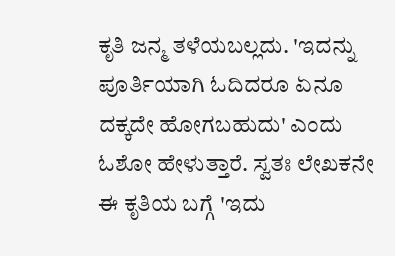ಕೃತಿ ಜನ್ಮ ತಳೆಯಬಲ್ಲದು. 'ಇದನ್ನು ಪೂರ್ತಿಯಾಗಿ ಓದಿದರೂ ಏನೂ ದಕ್ಕದೇ ಹೋಗಬಹುದು' ಎಂದು ಓಶೋ ಹೇಳುತ್ತಾರೆ. ಸ್ವತಃ ಲೇಖಕನೇ ಈ ಕೃತಿಯ ಬಗ್ಗೆ 'ಇದು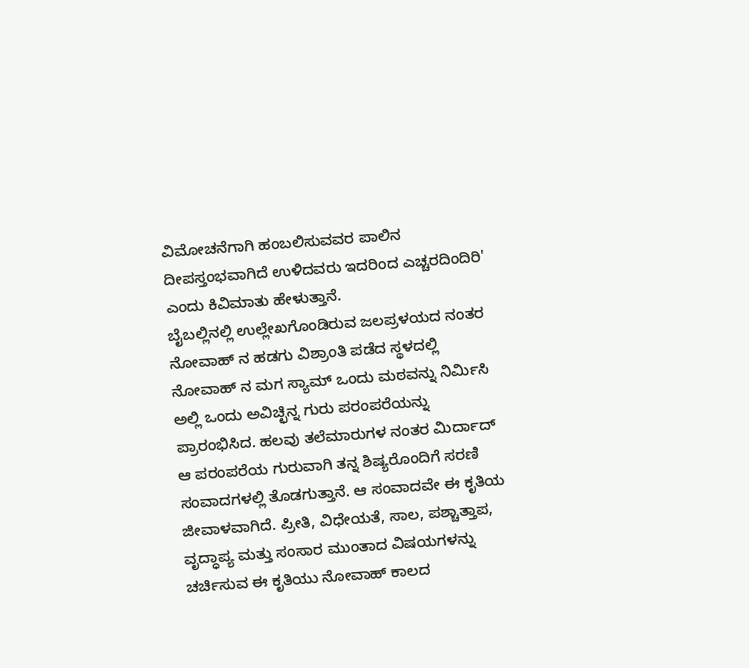ವಿಮೋಚನೆಗಾಗಿ ಹಂಬಲಿಸುವವರ ಪಾಲಿನ ದೀಪಸ್ತಂಭವಾಗಿದೆ ಉಳಿದವರು ಇದರಿಂದ ಎಚ್ಚರದಿಂದಿರಿ' ಎಂದು ಕಿವಿಮಾತು ಹೇಳುತ್ತಾನೆ.
ಬೈಬಲ್ಲಿನಲ್ಲಿ ಉಲ್ಲೇಖಗೊಂಡಿರುವ ಜಲಪ್ರಳಯದ ನಂತರ ನೋವಾಹ್ ನ ಹಡಗು ವಿಶ್ರಾಂತಿ ಪಡೆದ ಸ್ಥಳದಲ್ಲಿ ನೋವಾಹ್ ನ ಮಗ ಸ್ಯಾಮ್ ಒಂದು ಮಠವನ್ನು ನಿರ್ಮಿಸಿ ಅಲ್ಲಿ ಒಂದು ಅವಿಚ್ಛಿನ್ನ ಗುರು ಪರಂಪರೆಯನ್ನು ಪ್ರಾರಂಭಿಸಿದ. ಹಲವು ತಲೆಮಾರುಗಳ ನಂತರ ಮಿರ್ದಾದ್ ಆ ಪರಂಪರೆಯ ಗುರುವಾಗಿ ತನ್ನ ಶಿಷ್ಯರೊಂದಿಗೆ ಸರಣಿ ಸಂವಾದಗಳಲ್ಲಿ ತೊಡಗುತ್ತಾನೆ. ಆ ಸಂವಾದವೇ ಈ ಕೃತಿಯ ಜೀವಾಳವಾಗಿದೆ. ಪ್ರೀತಿ, ವಿಧೇಯತೆ, ಸಾಲ, ಪಶ್ಚಾತ್ತಾಪ, ವೃದ್ಧಾಪ್ಯ ಮತ್ತು ಸಂಸಾರ ಮುಂತಾದ ವಿಷಯಗಳನ್ನು ಚರ್ಚಿಸುವ ಈ ಕೃತಿಯು ನೋವಾಹ್ ಕಾಲದ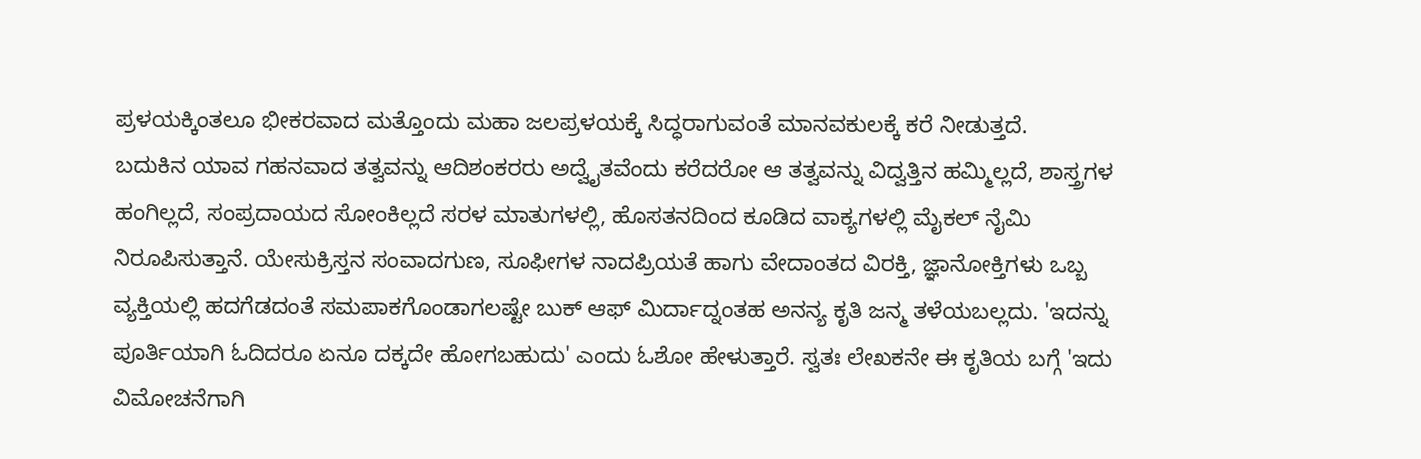ಪ್ರಳಯಕ್ಕಿಂತಲೂ ಭೀಕರವಾದ ಮತ್ತೊಂದು ಮಹಾ ಜಲಪ್ರಳಯಕ್ಕೆ ಸಿದ್ಧರಾಗುವಂತೆ ಮಾನವಕುಲಕ್ಕೆ ಕರೆ ನೀಡುತ್ತದೆ.
ಬದುಕಿನ ಯಾವ ಗಹನವಾದ ತತ್ವವನ್ನು ಆದಿಶಂಕರರು ಅದ್ವೈತವೆಂದು ಕರೆದರೋ ಆ ತತ್ವವನ್ನು ವಿದ್ವತ್ತಿನ ಹಮ್ಮಿಲ್ಲದೆ, ಶಾಸ್ತ್ರಗಳ ಹಂಗಿಲ್ಲದೆ, ಸಂಪ್ರದಾಯದ ಸೋಂಕಿಲ್ಲದೆ ಸರಳ ಮಾತುಗಳಲ್ಲಿ, ಹೊಸತನದಿಂದ ಕೂಡಿದ ವಾಕ್ಯಗಳಲ್ಲಿ ಮೈಕಲ್ ನೈಮಿ ನಿರೂಪಿಸುತ್ತಾನೆ. ಯೇಸುಕ್ರಿಸ್ತನ ಸಂವಾದಗುಣ, ಸೂಫೀಗಳ ನಾದಪ್ರಿಯತೆ ಹಾಗು ವೇದಾಂತದ ವಿರಕ್ತಿ, ಜ್ಞಾನೋಕ್ತಿಗಳು ಒಬ್ಬ ವ್ಯಕ್ತಿಯಲ್ಲಿ ಹದಗೆಡದಂತೆ ಸಮಪಾಕಗೊಂಡಾಗಲಷ್ಟೇ ಬುಕ್ ಆಫ್ ಮಿರ್ದಾದ್ನಂತಹ ಅನನ್ಯ ಕೃತಿ ಜನ್ಮ ತಳೆಯಬಲ್ಲದು. 'ಇದನ್ನು ಪೂರ್ತಿಯಾಗಿ ಓದಿದರೂ ಏನೂ ದಕ್ಕದೇ ಹೋಗಬಹುದು' ಎಂದು ಓಶೋ ಹೇಳುತ್ತಾರೆ. ಸ್ವತಃ ಲೇಖಕನೇ ಈ ಕೃತಿಯ ಬಗ್ಗೆ 'ಇದು ವಿಮೋಚನೆಗಾಗಿ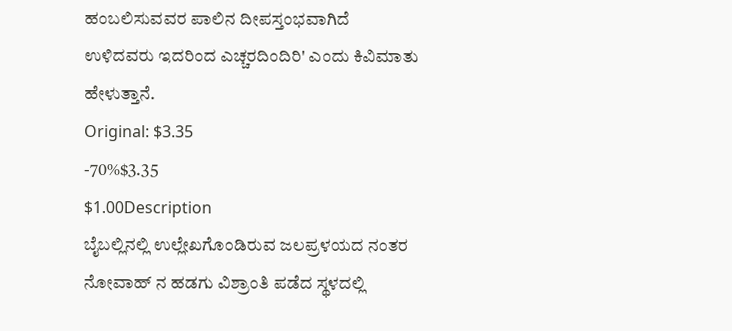ಹಂಬಲಿಸುವವರ ಪಾಲಿನ ದೀಪಸ್ತಂಭವಾಗಿದೆ ಉಳಿದವರು ಇದರಿಂದ ಎಚ್ಚರದಿಂದಿರಿ' ಎಂದು ಕಿವಿಮಾತು ಹೇಳುತ್ತಾನೆ.
Original: $3.35
-70%$3.35
$1.00Description
ಬೈಬಲ್ಲಿನಲ್ಲಿ ಉಲ್ಲೇಖಗೊಂಡಿರುವ ಜಲಪ್ರಳಯದ ನಂತರ ನೋವಾಹ್ ನ ಹಡಗು ವಿಶ್ರಾಂತಿ ಪಡೆದ ಸ್ಥಳದಲ್ಲಿ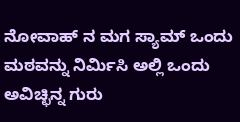ನೋವಾಹ್ ನ ಮಗ ಸ್ಯಾಮ್ ಒಂದು ಮಠವನ್ನು ನಿರ್ಮಿಸಿ ಅಲ್ಲಿ ಒಂದು ಅವಿಚ್ಛಿನ್ನ ಗುರು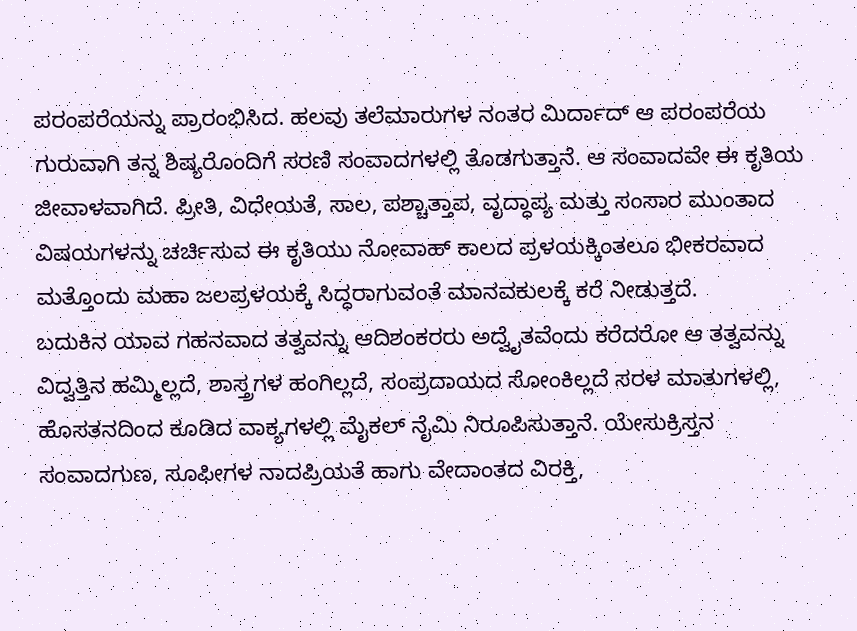ಪರಂಪರೆಯನ್ನು ಪ್ರಾರಂಭಿಸಿದ. ಹಲವು ತಲೆಮಾರುಗಳ ನಂತರ ಮಿರ್ದಾದ್ ಆ ಪರಂಪರೆಯ ಗುರುವಾಗಿ ತನ್ನ ಶಿಷ್ಯರೊಂದಿಗೆ ಸರಣಿ ಸಂವಾದಗಳಲ್ಲಿ ತೊಡಗುತ್ತಾನೆ. ಆ ಸಂವಾದವೇ ಈ ಕೃತಿಯ ಜೀವಾಳವಾಗಿದೆ. ಪ್ರೀತಿ, ವಿಧೇಯತೆ, ಸಾಲ, ಪಶ್ಚಾತ್ತಾಪ, ವೃದ್ಧಾಪ್ಯ ಮತ್ತು ಸಂಸಾರ ಮುಂತಾದ ವಿಷಯಗಳನ್ನು ಚರ್ಚಿಸುವ ಈ ಕೃತಿಯು ನೋವಾಹ್ ಕಾಲದ ಪ್ರಳಯಕ್ಕಿಂತಲೂ ಭೀಕರವಾದ ಮತ್ತೊಂದು ಮಹಾ ಜಲಪ್ರಳಯಕ್ಕೆ ಸಿದ್ಧರಾಗುವಂತೆ ಮಾನವಕುಲಕ್ಕೆ ಕರೆ ನೀಡುತ್ತದೆ.
ಬದುಕಿನ ಯಾವ ಗಹನವಾದ ತತ್ವವನ್ನು ಆದಿಶಂಕರರು ಅದ್ವೈತವೆಂದು ಕರೆದರೋ ಆ ತತ್ವವನ್ನು ವಿದ್ವತ್ತಿನ ಹಮ್ಮಿಲ್ಲದೆ, ಶಾಸ್ತ್ರಗಳ ಹಂಗಿಲ್ಲದೆ, ಸಂಪ್ರದಾಯದ ಸೋಂಕಿಲ್ಲದೆ ಸರಳ ಮಾತುಗಳಲ್ಲಿ, ಹೊಸತನದಿಂದ ಕೂಡಿದ ವಾಕ್ಯಗಳಲ್ಲಿ ಮೈಕಲ್ ನೈಮಿ ನಿರೂಪಿಸುತ್ತಾನೆ. ಯೇಸುಕ್ರಿಸ್ತನ ಸಂವಾದಗುಣ, ಸೂಫೀಗಳ ನಾದಪ್ರಿಯತೆ ಹಾಗು ವೇದಾಂತದ ವಿರಕ್ತಿ,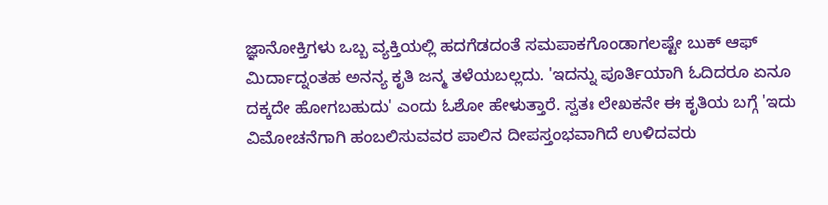ಜ್ಞಾನೋಕ್ತಿಗಳು ಒಬ್ಬ ವ್ಯಕ್ತಿಯಲ್ಲಿ ಹದಗೆಡದಂತೆ ಸಮಪಾಕಗೊಂಡಾಗಲಷ್ಟೇ ಬುಕ್ ಆಫ್ ಮಿರ್ದಾದ್ನಂತಹ ಅನನ್ಯ ಕೃತಿ ಜನ್ಮ ತಳೆಯಬಲ್ಲದು. 'ಇದನ್ನು ಪೂರ್ತಿಯಾಗಿ ಓದಿದರೂ ಏನೂ ದಕ್ಕದೇ ಹೋಗಬಹುದು' ಎಂದು ಓಶೋ ಹೇಳುತ್ತಾರೆ. ಸ್ವತಃ ಲೇಖಕನೇ ಈ ಕೃತಿಯ ಬಗ್ಗೆ 'ಇದು ವಿಮೋಚನೆಗಾಗಿ ಹಂಬಲಿಸುವವರ ಪಾಲಿನ ದೀಪಸ್ತಂಭವಾಗಿದೆ ಉಳಿದವರು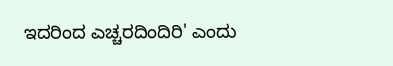ಇದರಿಂದ ಎಚ್ಚರದಿಂದಿರಿ' ಎಂದು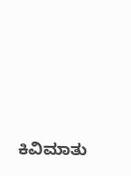ಕಿವಿಮಾತು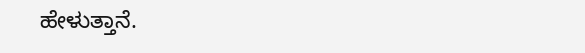ಹೇಳುತ್ತಾನೆ.